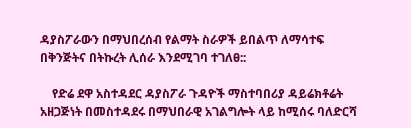ዳያስፖራውን በማህበረሰብ የልማት ስራዎች ይበልጥ ለማሳተፍ በቅንጅትና በትኩረት ሊሰራ እንደሚገባ ተገለፀ::

    የድሬ ደዋ አስተዳደር ዳያስፖራ ጉዳዮች ማስተባበሪያ ዳይሬክቶሬት አዘጋጅነት በመስተዳደሩ በማህበራዊ አገልግሎት ላይ ከሚሰሩ ባለድርሻ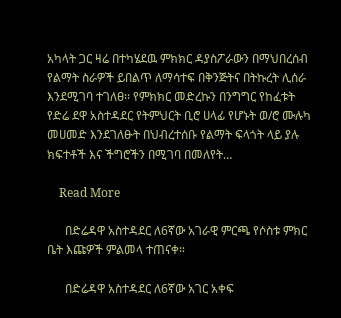አካላት ጋር ዛሬ በተካሄደዉ ምክክር ዳያስፖራውን በማህበረሰብ የልማት ስራዎች ይበልጥ ለማሳተፍ በቅንጅትና በትኩረት ሊሰራ እንደሚገባ ተገለፀ፡፡ የምክክር መድረኩን በንግግር የከፈቱት የድሬ ደዋ አስተዳደር የትምህርት ቢሮ ሀላፊ የሆኑት ወ/ሮ ሙሉካ መሀመድ እንደገለፁት በህብረተሰቡ የልማት ፍላጎት ላይ ያሉ ክፍተቶች እና ችግሮችን በሚገባ በመለየት…

    Read More

      በድሬዳዋ አስተዳደር ለ6ኛው አገራዊ ምርጫ የሶስቱ ምክር ቤት እጩዎች ምልመላ ተጠናቀ።

      በድሬዳዋ አስተዳደር ለ6ኛው አገር አቀፍ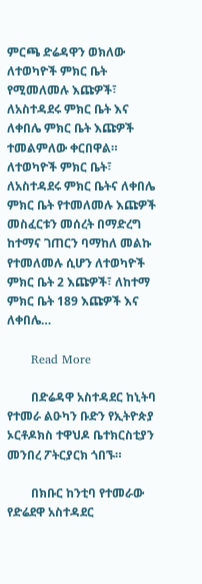ምርጫ ድሬዳዋን ወክለው ለተወካዮች ምክር ቤት የሚመለመሉ እጩዎች፣ ለአስተዳደሩ ምክር ቤት እና ለቀበሌ ምክር ቤት እጩዎች ተመልምለው ቀርበዋል። ለተወካዮች ምክር ቤት፣ ለአስተዳደሩ ምክር ቤትና ለቀበሌ ምክር ቤት የተመለመሉ እጩዎች መስፈርቱን መሰረት በማድረግ ከተማና ገጠርን ባማከለ መልኩ የተመለመሉ ሲሆን ለተወካዮች ምክር ቤት 2 እጩዎች፣ ለከተማ ምክር ቤት 189 እጩዎች እና ለቀበሌ…

      Read More

        በድሬዳዋ አስተዳደር ከኒትባ የተመራ ልዑካን ቡድን የኢትዮጵያ ኦርቶዶክስ ተዋህዶ ቤተክርስቲያን መንበረ ፖትርያርክ ጎበኙ።

        በክቡር ከንቲባ የተመራው የድሬደዋ አስተዳደር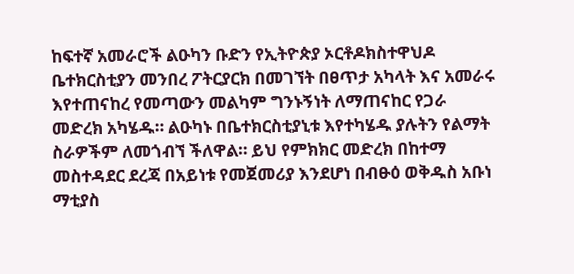ከፍተኛ አመራሮች ልዑካን ቡድን የኢትዮጵያ ኦርቶዶክስተዋህዶ ቤተክርስቲያን መንበረ ፖትርያርክ በመገኘት በፀጥታ አካላት እና አመራሩ እየተጠናከረ የመጣውን መልካም ግንኑኝነት ለማጠናከር የጋራ መድረክ አካሄዱ። ልዑካኑ በቤተክርስቲያኒቱ እየተካሄዱ ያሉትን የልማት ስራዎችም ለመጎብኘ ችለዋል። ይህ የምክክር መድረክ በከተማ መስተዳደር ደረጃ በአይነቱ የመጀመሪያ እንደሆነ በብፁዕ ወቅዱስ አቡነ ማቲያስ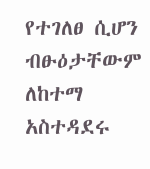የተገለፀ ሲሆን ብፁዕታቸውም ለከተማ አስተዳደሩ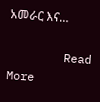አመራር እና…

        Read More